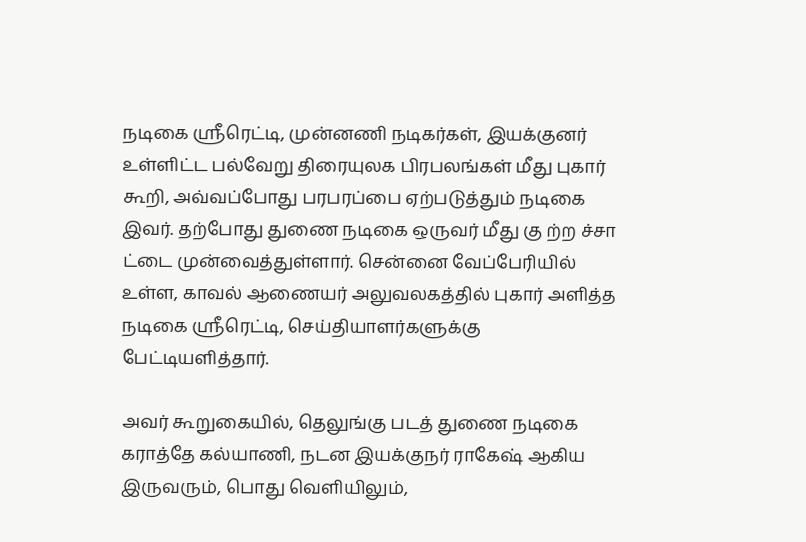நடிகை ஸ்ரீரெட்டி, முன்னணி நடிகர்கள், இயக்குனர் உள்ளிட்ட பல்வேறு திரையுலக பிரபலங்கள் மீது புகார் கூறி, அவ்வப்போது பரபரப்பை ஏற்படுத்தும் நடிகை இவர். தற்போது துணை நடிகை ஒருவர் மீது கு ற்ற ச்சா ட்டை முன்வைத்துள்ளார். சென்னை வேப்பேரியில் உள்ள, காவல் ஆணையர் அலுவலகத்தில் புகார் அளித்த நடிகை ஸ்ரீரெட்டி, செய்தியாளர்களுக்கு பேட்டியளித்தார்.

அவர் கூறுகையில், தெலுங்கு படத் துணை நடிகை கராத்தே கல்யாணி, நடன இயக்குநர் ராகேஷ் ஆகிய இருவரும், பொது வெளியிலும்,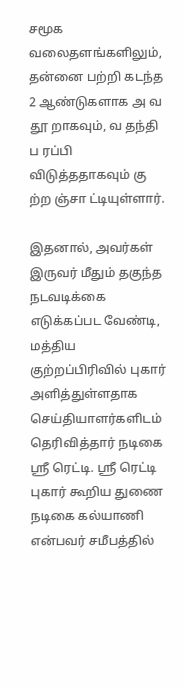சமூக வலைதளங்களிலும், தன்னை பற்றி கடந்த 2 ஆண்டுகளாக அ வ தூ றாகவும், வ தந்தி ப ரப்பி விடுத்ததாகவும் கு ற்ற ஞ்சா ட்டியுள்ளார்.

இதனால், அவர்கள் இருவர் மீதும் தகுந்த நடவடிக்கை எடுக்கப்பட வேண்டி, மத்திய குற்றப்பிரிவில் புகார் அளித்துள்ளதாக செய்தியாளர்களிடம் தெரிவித்தார் நடிகை ஸ்ரீ ரெட்டி. ஸ்ரீ ரெட்டி புகார் கூறிய துணை நடிகை கல்யாணி என்பவர் சமீபத்தில்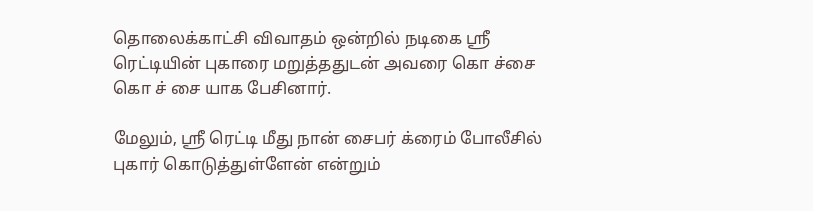தொலைக்காட்சி விவாதம் ஒன்றில் நடிகை ஸ்ரீ ரெட்டியின் புகாரை மறுத்ததுடன் அவரை கொ ச்சை கொ ச் சை யாக பேசினார்.

மேலும், ஸ்ரீ ரெட்டி மீது நான் சைபர் க்ரைம் போலீசில் புகார் கொடுத்துள்ளேன் என்றும்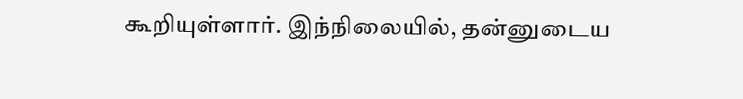கூறியுள்ளார். இந்நிலையில், தன்னுடைய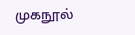முகநூல்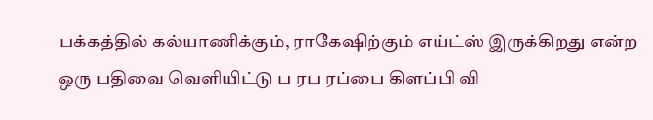பக்கத்தில் கல்யாணிக்கும், ராகேஷிற்கும் எய்ட்ஸ் இருக்கிறது என்ற ஒரு பதிவை வெளியிட்டு ப ரப ரப்பை கிளப்பி வி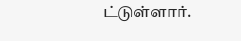ட்டுள்ளார்.